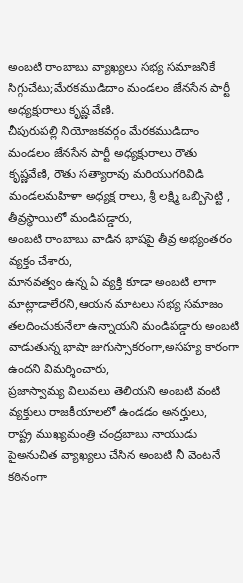అంబటి రాంబాబు వ్యాఖ్యలు సభ్య సమాజనికే సిగ్గుచేటు;మేరకముడిదాం మండలం జేనసేన పార్టీ అధ్యక్షురాలు కృష్ణ వేణి.
చీపురుపల్లి నియోజకవర్గం మేరకముడిదాం మండలం జేనసేన పార్టీ అధ్యక్షురాలు రౌతు కృష్ణవేణి, రౌతు సత్యారావు మరియుగరివిడి మండలమహిళా అధ్యక్ష రాలు, శ్రీ లక్ష్మి ఒబ్బిసెట్టి , తీవ్రస్థాయిలో మండిపడ్డారు,
అంబటి రాంబాబు వాడిన భాషపై తీవ్ర అభ్యంతరం వ్యక్తం చేశారు,
మానవత్వం ఉన్న ఏ వ్యక్తి కూడా అంబటి లాగా మాట్లాడాలేరని,ఆయన మాటలు సభ్య సమాజం తలదించుకునేలా ఉన్నాయని మండిపడ్డారు అంబటి వాడుతున్న భాషా జుగుస్సాకరంగా,అసహ్య కారంగా ఉందని విమర్శించారు,
ప్రజాస్వామ్య విలువలు తెలియని అంబటి వంటి వ్యక్తులు రాజకీయాలలో ఉండడం అనర్హులు,
రాష్ట్ర ముఖ్యమంత్రి చంద్రబాబు నాయుడు పైఅనుచిత వ్యాఖ్యలు చేసిన అంబటి నీ వెంటనే కఠినంగా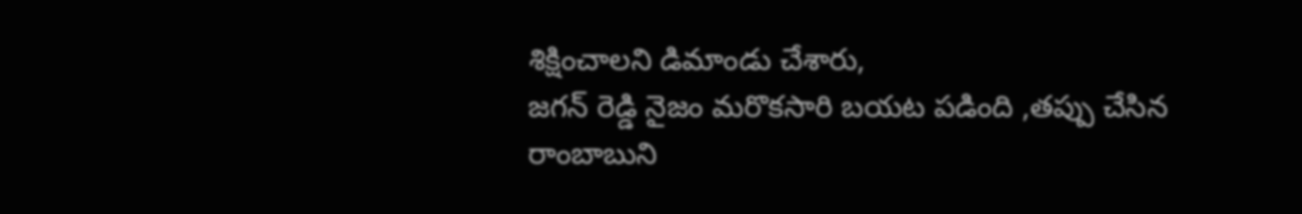శిక్షించాలని డిమాండు చేశారు,
జగన్ రెడ్డి నైజం మరొకసారి బయట పడింది ,తప్పు చేసిన రాంబాబుని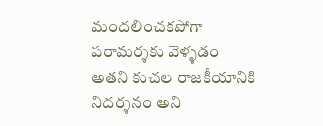మందలించకపోగా పరామర్శకు వెళ్ళడం అతని కుచల రాజకీయానికి నిదర్శనం అని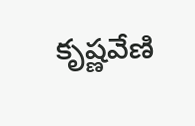కృష్ణవేణి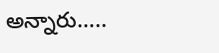అన్నారు…..